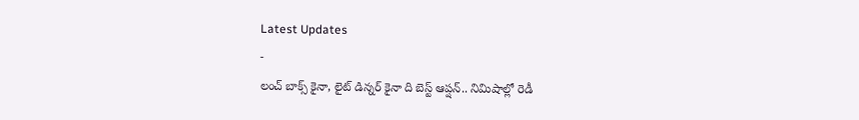Latest Updates
-
లంచ్ బాక్స్ కైనా, లైట్ డిన్నర్ కైనా ది బెస్ట్ ఆప్షన్.. నిమిషాల్లో రెడీ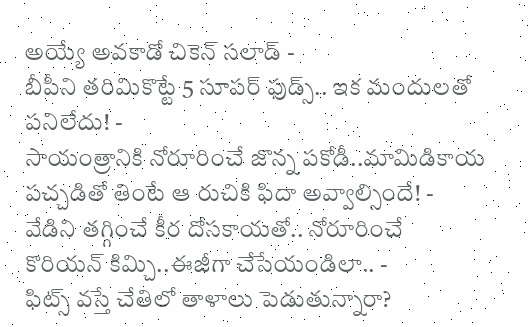అయ్యే అవకాడో చికెన్ సలాడ్ -
బీపీని తరిమికొట్టే 5 సూపర్ ఫుడ్స్.. ఇక మందులతో పనిలేదు! -
సాయంత్రానికి నోరూరించే జొన్న పకోడీ..మామిడికాయ పచ్చడితో తింటే ఆ రుచికి ఫిదా అవ్వాల్సిందే! -
వేడిని తగ్గించే కీర దోసకాయతో.. నోరూరించే కొరియన్ కిమ్చి..ఈజీగా చేసేయండిలా.. -
ఫిట్స్ వస్తే చేతిలో తాళాలు పెడుతున్నారా?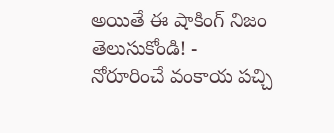అయితే ఈ షాకింగ్ నిజం తెలుసుకోండి! -
నోరూరించే వంకాయ పచ్చి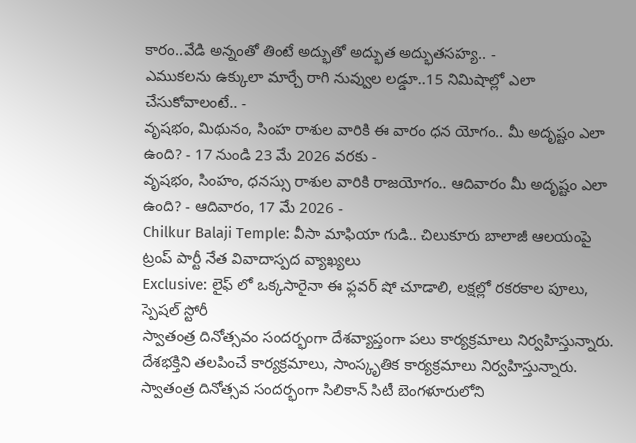కారం..వేడి అన్నంతో తింటే అద్భుతో అద్భుత అద్భుతసహ్య.. -
ఎముకలను ఉక్కులా మార్చే రాగి నువ్వుల లడ్డూ..15 నిమిషాల్లో ఎలా చేసుకోవాలంటే.. -
వృషభం, మిథునం, సింహ రాశుల వారికి ఈ వారం ధన యోగం.. మీ అదృష్టం ఎలా ఉంది? - 17 నుండి 23 మే 2026 వరకు -
వృషభం, సింహం, ధనస్సు రాశుల వారికి రాజయోగం.. ఆదివారం మీ అదృష్టం ఎలా ఉంది? - ఆదివారం, 17 మే 2026 -
Chilkur Balaji Temple: వీసా మాఫియా గుడి.. చిలుకూరు బాలాజీ ఆలయంపై ట్రంప్ పార్టీ నేత వివాదాస్పద వ్యాఖ్యలు
Exclusive: లైఫ్ లో ఒక్కసారైనా ఈ ఫ్లవర్ షో చూడాలి, లక్షల్లో రకరకాల పూలు, స్పెషల్ స్టోరీ
స్వాతంత్ర దినోత్సవం సందర్భంగా దేశవ్యాప్తంగా పలు కార్యక్రమాలు నిర్వహిస్తున్నారు. దేశభక్తిని తలపించే కార్యక్రమాలు, సాంస్కృతిక కార్యక్రమాలు నిర్వహిస్తున్నారు. స్వాతంత్ర దినోత్సవ సందర్భంగా సిలికాన్ సిటీ బెంగళూరులోని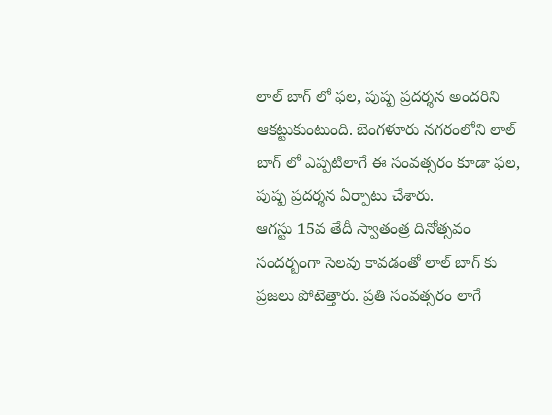లాల్ బాగ్ లో ఫల, పుష్ప ప్రదర్శన అందరిని ఆకట్టుకుంటుంది. బెంగళూరు నగరంలోని లాల్ బాగ్ లో ఎప్పటిలాగే ఈ సంవత్సరం కూడా ఫల, పుష్ప ప్రదర్శన ఏర్పాటు చేశారు.
ఆగస్టు 15వ తేదీ స్వాతంత్ర దినోత్సవం సందర్బంగా సెలవు కావడంతో లాల్ బాగ్ కు ప్రజలు పోటెత్తారు. ప్రతి సంవత్సరం లాగే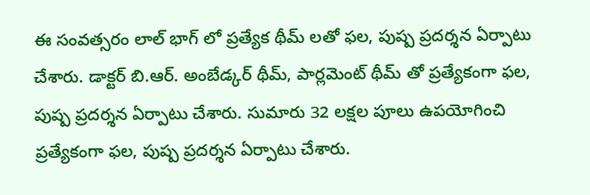ఈ సంవత్సరం లాల్ భాగ్ లో ప్రత్యేక థీమ్ లతో ఫల, పుష్ప ప్రదర్శన ఏర్పాటు చేశారు. డాక్టర్ బి.ఆర్. అంబేడ్కర్ థీమ్, పార్లమెంట్ థీమ్ తో ప్రత్యేకంగా ఫల, పుష్ప ప్రదర్శన ఏర్పాటు చేశారు. సుమారు 32 లక్షల పూలు ఉపయోగించి ప్రత్యేకంగా ఫల, పుష్ప ప్రదర్శన ఏర్పాటు చేశారు.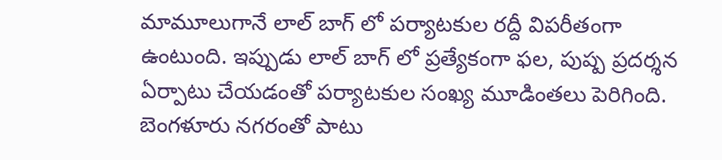మామూలుగానే లాల్ బాగ్ లో పర్యాటకుల రద్దీ విపరీతంగా ఉంటుంది. ఇప్పుడు లాల్ బాగ్ లో ప్రత్యేకంగా ఫల, పుష్ప ప్రదర్శన ఏర్పాటు చేయడంతో పర్యాటకుల సంఖ్య మూడింతలు పెరిగింది. బెంగళూరు నగరంతో పాటు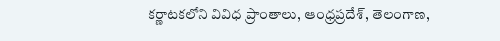కర్ణాటకలోని వివిధ ప్రాంతాలు, ఆంధ్రప్రదేశ్, తెలంగాణ,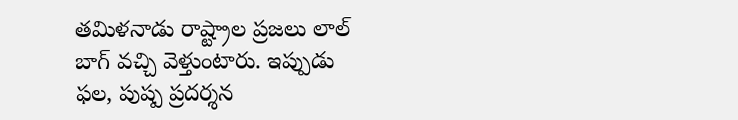తమిళనాడు రాష్ట్రాల ప్రజలు లాల్ బాగ్ వచ్చి వెళ్తుంటారు. ఇప్పుడు ఫల, పుష్ప ప్రదర్శన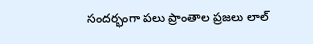సందర్భంగా పలు ప్రాంతాల ప్రజలు లాల్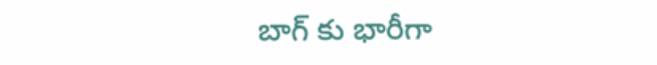బాగ్ కు భారీగా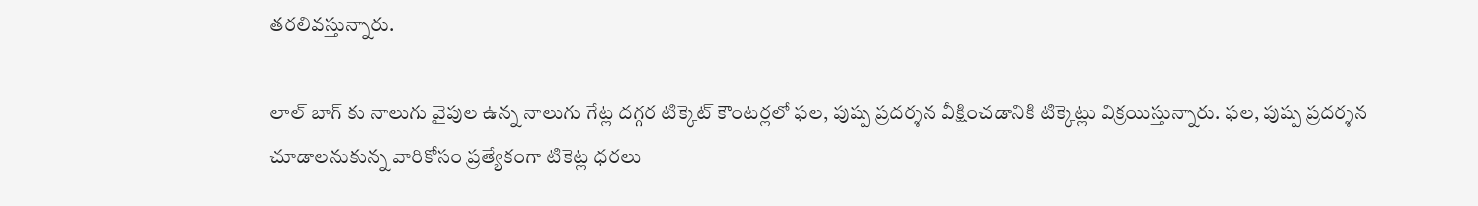తరలివస్తున్నారు.

లాల్ బాగ్ కు నాలుగు వైపుల ఉన్న నాలుగు గేట్ల దగ్గర టిక్కెట్ కౌంటర్లలో ఫల, పుష్ప ప్రదర్శన వీక్షించడానికి టిక్కెట్లు విక్రయిస్తున్నారు. ఫల, పుష్ప ప్రదర్శన చూడాలనుకున్న వారికోసం ప్రత్యేకంగా టికెట్ల ధరలు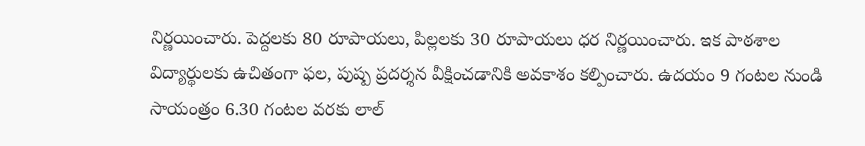నిర్ణయించారు. పెద్దలకు 80 రూపాయలు, పిల్లలకు 30 రూపాయలు ధర నిర్ణయించారు. ఇక పాఠశాల విద్యార్థులకు ఉచితంగా ఫల, పుష్ప ప్రదర్శన వీక్షించడానికి అవకాశం కల్పించారు. ఉదయం 9 గంటల నుండి సాయంత్రం 6.30 గంటల వరకు లాల్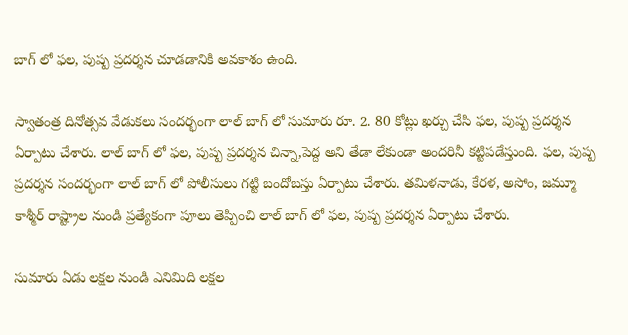బాగ్ లో ఫల, పుష్ప ప్రదర్శన చూడడానికి అవకాశం ఉంది.

స్వాతంత్ర దినోత్సవ వేడుకలు సందర్భంగా లాల్ బాగ్ లో సుమారు రూ. 2. 80 కోట్లు ఖర్చు చేసి ఫల, పుష్ప ప్రదర్శన ఏర్పాటు చేశారు. లాల్ బాగ్ లో ఫల, పుష్ప ప్రదర్శన చిన్నా,పెద్ద అని తేడా లేకుండా అందరినీ కట్టిపడేస్తుంది. ఫల, పుష్ప ప్రదర్శన సందర్భంగా లాల్ బాగ్ లో పోలీసులు గట్టి బందోబస్తు ఏర్పాటు చేశారు. తమిళనాడు, కేరళ, అసోం, జమ్మూ కాశ్మీర్ రాష్ట్రాల నుండి ప్రత్యేకంగా పూలు తెప్పించి లాల్ బాగ్ లో ఫల, పుష్ప ప్రదర్శన ఏర్పాటు చేశారు.

సుమారు ఏడు లక్షల నుండి ఎనిమిది లక్షల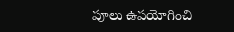పూలు ఉపయోగించి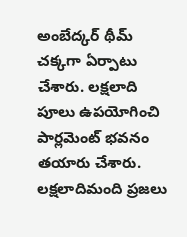అంబేద్కర్ థీమ్ చక్కగా ఏర్పాటు చేశారు. లక్షలాది పూలు ఉపయోగించి పార్లమెంట్ భవనం తయారు చేశారు. లక్షలాదిమంది ప్రజలు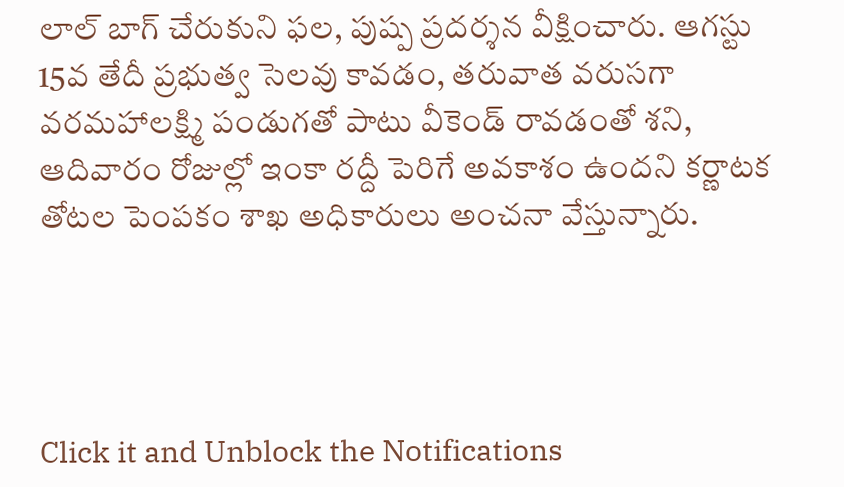లాల్ బాగ్ చేరుకుని ఫల, పుష్ప ప్రదర్శన వీక్షించారు. ఆగస్టు 15వ తేదీ ప్రభుత్వ సెలవు కావడం, తరువాత వరుసగా వరమహాలక్ష్మి పండుగతో పాటు వీకెండ్ రావడంతో శని, ఆదివారం రోజుల్లో ఇంకా రద్దీ పెరిగే అవకాశం ఉందని కర్ణాటక తోటల పెంపకం శాఖ అధికారులు అంచనా వేస్తున్నారు.




Click it and Unblock the Notifications